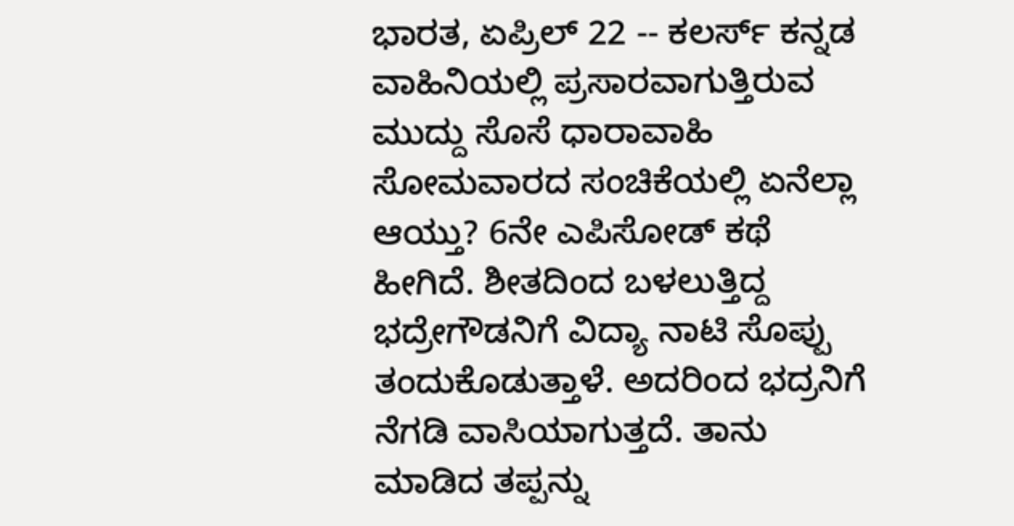ಭಾರತ, ಏಪ್ರಿಲ್ 22 -- ಕಲರ್ಸ್ ಕನ್ನಡ ವಾಹಿನಿಯಲ್ಲಿ ಪ್ರಸಾರವಾಗುತ್ತಿರುವ ಮುದ್ದು ಸೊಸೆ ಧಾರಾವಾಹಿ ಸೋಮವಾರದ ಸಂಚಿಕೆಯಲ್ಲಿ ಏನೆಲ್ಲಾ ಆಯ್ತು? 6ನೇ ಎಪಿಸೋಡ್ ಕಥೆ ಹೀಗಿದೆ. ಶೀತದಿಂದ ಬಳಲುತ್ತಿದ್ದ ಭದ್ರೇಗೌಡನಿಗೆ ವಿದ್ಯಾ ನಾಟಿ ಸೊಪ್ಪು ತಂದುಕೊಡುತ್ತಾಳೆ. ಅದರಿಂದ ಭದ್ರನಿಗೆ ನೆಗಡಿ ವಾಸಿಯಾಗುತ್ತದೆ. ತಾನು ಮಾಡಿದ ತಪ್ಪನ್ನು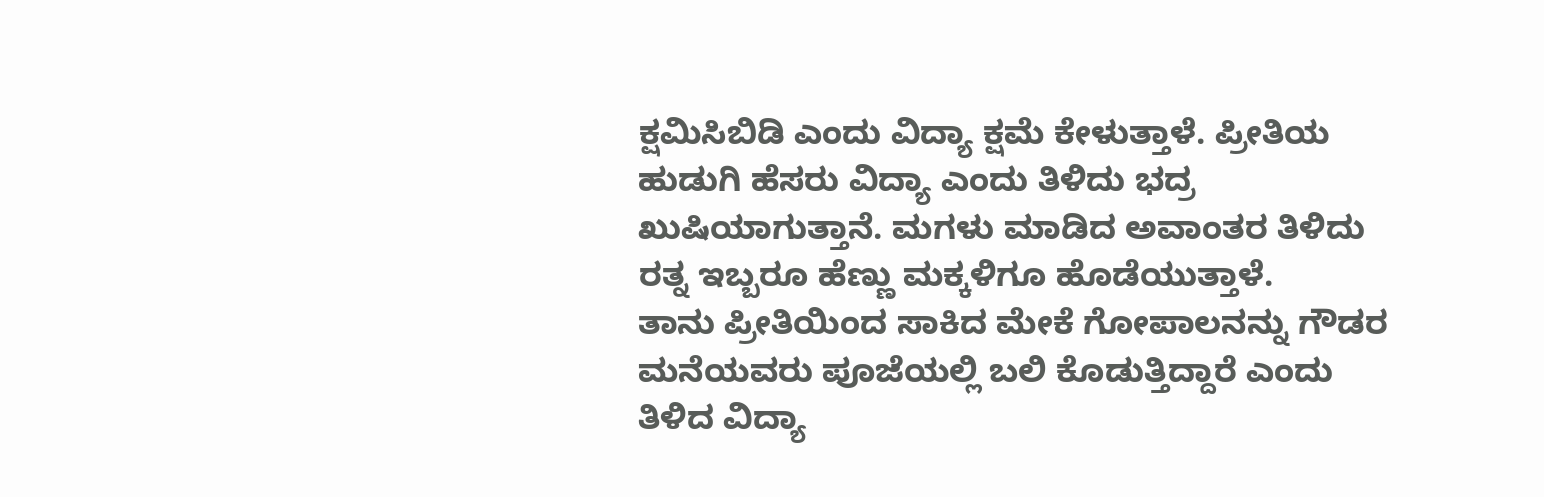ಕ್ಷಮಿಸಿಬಿಡಿ ಎಂದು ವಿದ್ಯಾ ಕ್ಷಮೆ ಕೇಳುತ್ತಾಳೆ. ಪ್ರೀತಿಯ ಹುಡುಗಿ ಹೆಸರು ವಿದ್ಯಾ ಎಂದು ತಿಳಿದು ಭದ್ರ ಖುಷಿಯಾಗುತ್ತಾನೆ. ಮಗಳು ಮಾಡಿದ ಅವಾಂತರ ತಿಳಿದು ರತ್ನ ಇಬ್ಬರೂ ಹೆಣ್ಣು ಮಕ್ಕಳಿಗೂ ಹೊಡೆಯುತ್ತಾಳೆ.
ತಾನು ಪ್ರೀತಿಯಿಂದ ಸಾಕಿದ ಮೇಕೆ ಗೋಪಾಲನನ್ನು ಗೌಡರ ಮನೆಯವರು ಪೂಜೆಯಲ್ಲಿ ಬಲಿ ಕೊಡುತ್ತಿದ್ದಾರೆ ಎಂದು ತಿಳಿದ ವಿದ್ಯಾ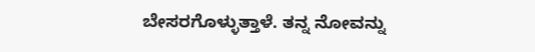ಬೇಸರಗೊಳ್ಳುತ್ತಾಳೆ. ತನ್ನ ನೋವನ್ನು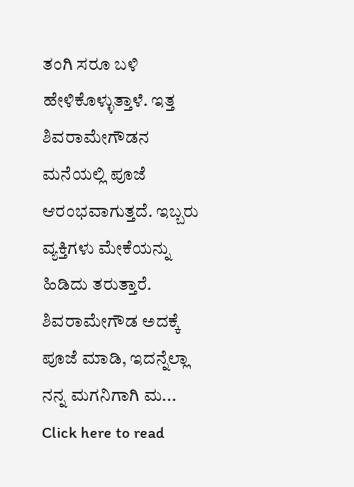ತಂಗಿ ಸರೂ ಬಳಿ ಹೇಳಿಕೊಳ್ಳುತ್ತಾಳೆ. ಇತ್ತ ಶಿವರಾಮೇಗೌಡನ ಮನೆಯಲ್ಲಿ ಪೂಜೆ ಆರಂಭವಾಗುತ್ತದೆ. ಇಬ್ಬರು ವ್ಯಕ್ತಿಗಳು ಮೇಕೆಯನ್ನು ಹಿಡಿದು ತರುತ್ತಾರೆ. ಶಿವರಾಮೇಗೌಡ ಅದಕ್ಕೆ ಪೂಜೆ ಮಾಡಿ, ಇದನ್ನೆಲ್ಲಾ ನನ್ನ ಮಗನಿಗಾಗಿ ಮ...
Click here to read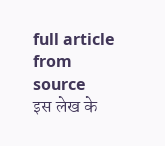full article from source
इस लेख के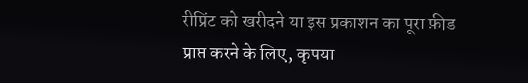रीप्रिंट को खरीदने या इस प्रकाशन का पूरा फ़ीड प्राप्त करने के लिए, कृपया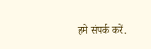हमे संपर्क करें.